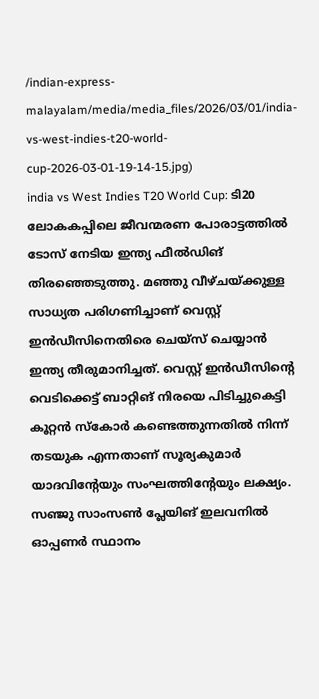/indian-express-malayalam/media/media_files/2026/03/01/india-vs-west-indies-t20-world-cup-2026-03-01-19-14-15.jpg)
india vs West Indies T20 World Cup: ടി20 ലോകകപ്പിലെ ജീവന്മരണ പോരാട്ടത്തിൽ ടോസ് നേടിയ ഇന്ത്യ ഫീൽഡിങ് തിരഞ്ഞെടുത്തു. മഞ്ഞു വീഴ്ചയ്ക്കുള്ള സാധ്യത പരിഗണിച്ചാണ് വെസ്റ്റ് ഇൻഡീസിനെതിരെ ചെയ്സ് ചെയ്യാൻ ഇന്ത്യ തീരുമാനിച്ചത്. വെസ്റ്റ് ഇൻഡീസിന്റെ വെടിക്കെട്ട് ബാറ്റിങ് നിരയെ പിടിച്ചുകെട്ടി കൂറ്റൻ സ്കോർ കണ്ടെത്തുന്നതിൽ നിന്ന് തടയുക എന്നതാണ് സൂര്യകുമാർ യാദവിന്റേയും സംഘത്തിന്റേയും ലക്ഷ്യം.
സഞ്ജു സാംസൺ പ്ലേയിങ് ഇലവനിൽ ഓപ്പണർ സ്ഥാനം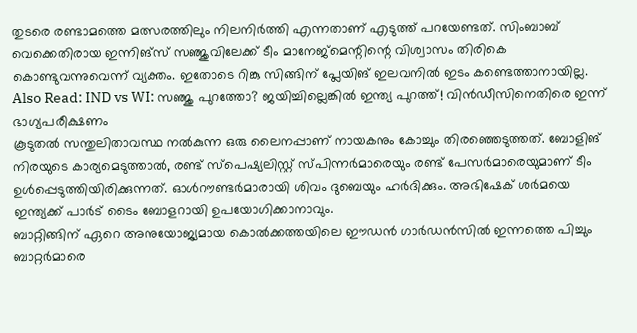തുടരെ രണ്ടാമത്തെ മത്സരത്തിലും നിലനിർത്തി എന്നതാണ് എടുത്ത് പറയേണ്ടത്. സിംബാബ് വെക്കെതിരായ ഇന്നിങ്സ് സഞ്ജുവിലേക്ക് ടീം മാനേജ്മെന്റിന്റെ വിശ്വാസം തിരികെ കൊണ്ടുവന്നുവെന്ന് വ്യക്തം. ഇതോടെ റിങ്കു സിങ്ങിന് പ്ലേയിങ് ഇലവനിൽ ഇടം കണ്ടെത്താനായില്ല.
Also Read: IND vs WI: സഞ്ജു പുറത്തോ? ജയിച്ചില്ലെങ്കിൽ ഇന്ത്യ പുറത്ത്! വിൻഡീസിനെതിരെ ഇന്ന് ഭാഗ്യപരീക്ഷണം
കൂടുതൽ സന്തുലിതാവസ്ഥ നൽകുന്ന ഒരു ലൈനപ്പാണ് നായകനും കോച്ചും തിരഞ്ഞെടുത്തത്. ബോളിങ് നിരയുടെ കാര്യമെടുത്താൽ, രണ്ട് സ്പെഷ്യലിസ്റ്റ് സ്പിന്നർമാരെയും രണ്ട് പേസർമാരെയുമാണ് ടീം ഉൾപ്പെടുത്തിയിരിക്കുന്നത്. ഓൾറൗണ്ടർമാരായി ശിവം ദുബെയും ഹർദിക്കും. അഭിഷേക് ശർമയെ ഇന്ത്യക്ക് പാർട് ടൈം ബോളറായി ഉപയോഗിക്കാനാവും.
ബാറ്റിങ്ങിന് ഏറെ അനുയോജ്യമായ കൊൽക്കത്തയിലെ ഈഡൻ ഗാർഡൻസിൽ ഇന്നത്തെ പിച്ചും ബാറ്റർമാരെ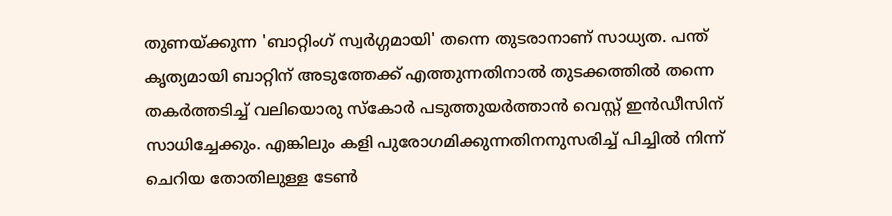തുണയ്ക്കുന്ന 'ബാറ്റിംഗ് സ്വർഗ്ഗമായി' തന്നെ തുടരാനാണ് സാധ്യത. പന്ത് കൃത്യമായി ബാറ്റിന് അടുത്തേക്ക് എത്തുന്നതിനാൽ തുടക്കത്തിൽ തന്നെ തകർത്തടിച്ച് വലിയൊരു സ്കോർ പടുത്തുയർത്താൻ വെസ്റ്റ് ഇൻഡീസിന് സാധിച്ചേക്കും. എങ്കിലും കളി പുരോഗമിക്കുന്നതിനനുസരിച്ച് പിച്ചിൽ നിന്ന് ചെറിയ തോതിലുള്ള ടേൺ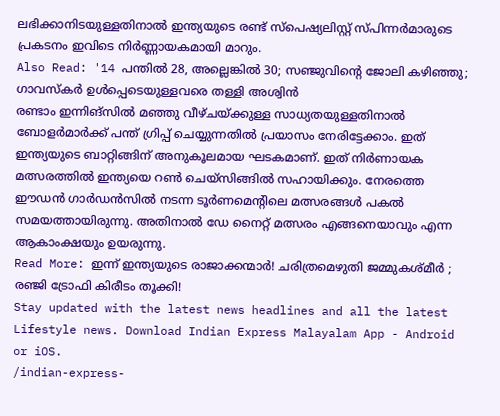ലഭിക്കാനിടയുള്ളതിനാൽ ഇന്ത്യയുടെ രണ്ട് സ്പെഷ്യലിസ്റ്റ് സ്പിന്നർമാരുടെ പ്രകടനം ഇവിടെ നിർണ്ണായകമായി മാറും.
Also Read: '14 പന്തിൽ 28, അല്ലെങ്കിൽ 30; സഞ്ജുവിന്റെ ജോലി കഴിഞ്ഞു; ഗാവസ്കർ ഉൾപ്പെടെയുള്ളവരെ തള്ളി അശ്വിൻ
രണ്ടാം ഇന്നിങ്സിൽ മഞ്ഞു വീഴ്ചയ്ക്കുള്ള സാധ്യതയുള്ളതിനാൽ ബോളർമാർക്ക് പന്ത് ഗ്രിപ്പ് ചെയ്യുന്നതിൽ പ്രയാസം നേരിട്ടേക്കാം. ഇത് ഇന്ത്യയുടെ ബാറ്റിങ്ങിന് അനുകൂലമായ ഘടകമാണ്. ഇത് നിർണായക മത്സരത്തിൽ ഇന്ത്യയെ റൺ ചെയ്സിങ്ങിൽ സഹായിക്കും. നേരത്തെ ഈഡൻ ഗാർഡൻസിൽ നടന്ന ടൂർണമെന്റിലെ മത്സരങ്ങൾ പകൽ സമയത്തായിരുന്നു. അതിനാൽ ഡേ നൈറ്റ് മത്സരം എങ്ങനെയാവും എന്ന ആകാംക്ഷയും ഉയരുന്നു.
Read More: ഇന്ന് ഇന്ത്യയുടെ രാജാക്കന്മാർ! ചരിത്രമെഴുതി ജമ്മുകശ്മീർ ; രഞ്ജി ട്രോഫി കിരീടം തൂക്കി!
Stay updated with the latest news headlines and all the latest Lifestyle news. Download Indian Express Malayalam App - Android or iOS.
/indian-express-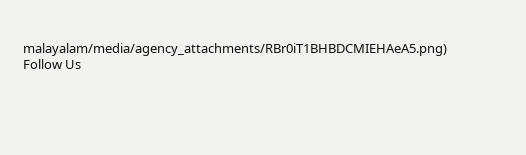malayalam/media/agency_attachments/RBr0iT1BHBDCMIEHAeA5.png)
Follow Us